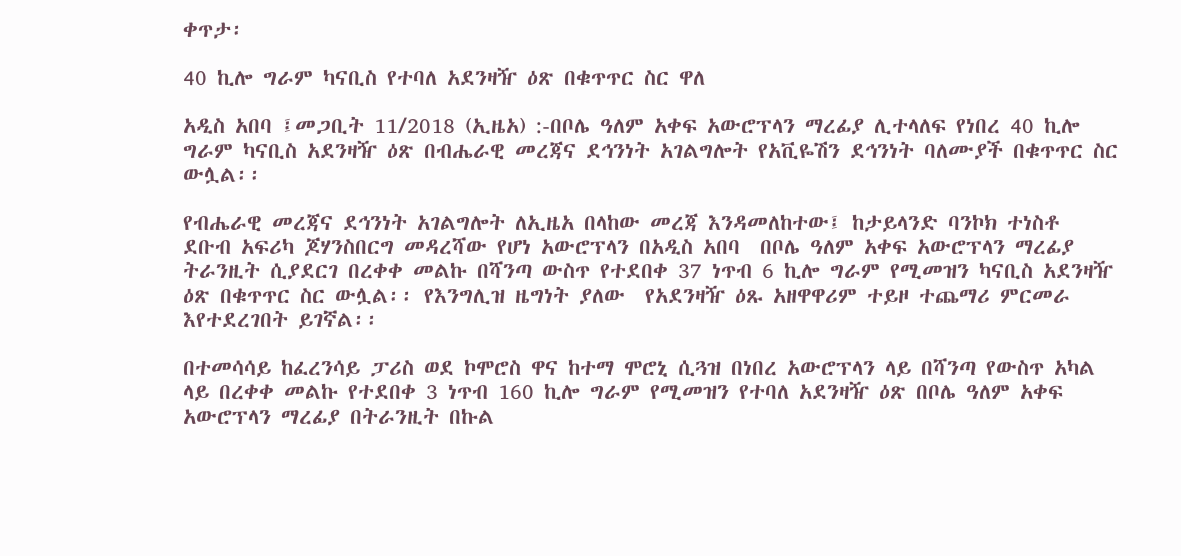ቀጥታ፡

40 ኪሎ ግራም ካናቢስ የተባለ አደንዛዥ ዕጽ በቁጥጥር ስር ዋለ

አዲስ አበባ ፤መጋቢት 11/2018 (ኢዜአ) :-በቦሌ ዓለም አቀፍ አውሮፕላን ማረፊያ ሊተላለፍ የነበረ 40 ኪሎ ግራም ካናቢስ አደንዛዥ ዕጽ በብሔራዊ መረጃና ደኅንነት አገልግሎት የአቪዬሽን ደኅንነት ባለሙያች በቁጥጥር ስር ውሏል፡፡

የብሔራዊ መረጃና ደኅንነት አገልግሎት ለኢዜአ በላከው መረጃ እንዳመለከተው፤ ከታይላንድ ባንኮክ ተነስቶ  ደቡብ አፍሪካ ጆሃንስበርግ መዳረሻው የሆነ አውሮፕላን በአዲስ አበባ  በቦሌ ዓለም አቀፍ አውሮፕላን ማረፊያ ትራንዚት ሲያደርገ በረቀቀ መልኩ በሻንጣ ውስጥ የተደበቀ 37 ነጥብ 6 ኪሎ ግራም የሚመዝን ካናቢስ አደንዛዥ ዕጽ በቁጥጥር ስር ውሏል፡፡ የእንግሊዝ ዜግነት ያለው  የአደንዛዥ ዕጹ አዘዋዋሪም ተይዞ ተጨማሪ ምርመራ እየተደረገበት ይገኛል፡፡

በተመሳሳይ ከፈረንሳይ ፓሪስ ወደ ኮሞሮስ ዋና ከተማ ሞሮኒ ሲጓዝ በነበረ አውሮፕላን ላይ በሻንጣ የውስጥ አካል ላይ በረቀቀ መልኩ የተደበቀ 3 ነጥብ 160 ኪሎ ግራም የሚመዝን የተባለ አደንዛዥ ዕጽ በቦሌ ዓለም አቀፍ አውሮፕላን ማረፊያ በትራንዚት በኩል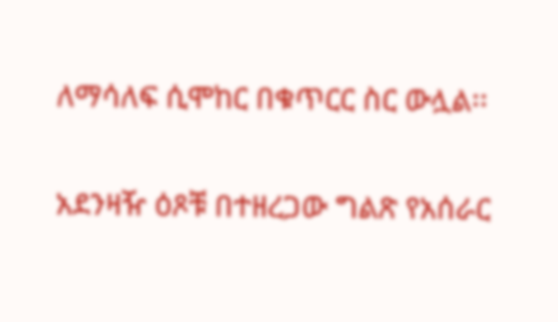ለማሳለፍ ሲሞከር በቁጥርር ስር ውሏል፡፡

አደንዛዥ ዕጾቹ በተዘረጋው ግልጽ የአሰራር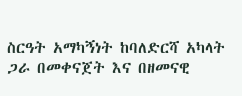ስርዓት አማካኝነት ከባለድርሻ አካላት ጋራ በመቀናጀት እና በዘመናዊ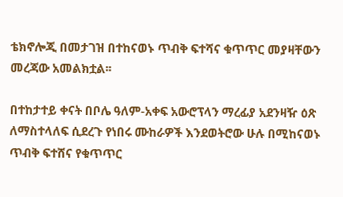ቴክኖሎጂ በመታገዝ በተከናወኑ ጥብቅ ፍተሻና ቁጥጥር መያዛቸውን መረጃው አመልክቷል፡፡

በተከታተይ ቀናት በቦሌ ዓለም-አቀፍ አውሮፕላን ማረፊያ አደንዛዥ ዕጽ ለማስተላለፍ ሲደረጉ የነበሩ ሙከራዎች እንደወትሮው ሁሉ በሚከናወኑ ጥብቅ ፍተሸና የቁጥጥር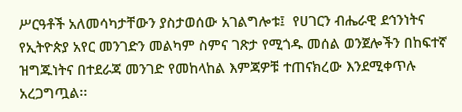ሥርዓቶች አለመሳካታቸውን ያስታወሰው አገልግሎቱ፤  የሀገርን ብሔራዊ ደኅንነትና የኢትዮጵያ አየር መንገድን መልካም ስምና ገጽታ የሚጎዱ መሰል ወንጀሎችን በከፍተኛ ዝግጁነትና በተደራጃ መንገድ የመከላከል እምጃዎቹ ተጠናክረው እንደሚቀጥሉ አረጋግጧል፡፡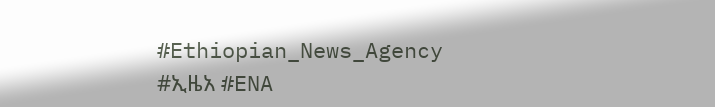#Ethiopian_News_Agency #ኢዜአ #ENA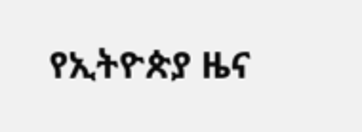የኢትዮጵያ ዜና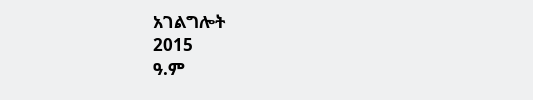አገልግሎት
2015
ዓ.ም